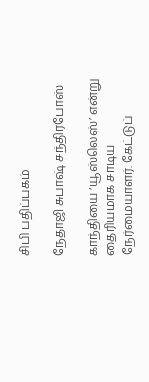சிபி பதிப்பகம்

நேதாஜி சுபாஷ் சந்திரபோஸ்

காந்தியை ‘யூஸ்லெஸ்’ என்று தைரியமாக சாடிய நேர்மையாளர். கேட்டுப்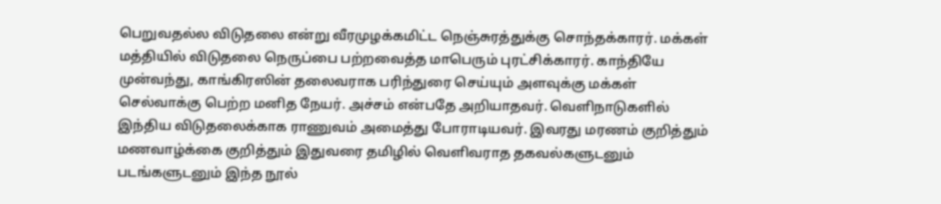பெறுவதல்ல விடுதலை என்று வீரமுழக்கமிட்ட நெஞ்சுரத்துக்கு சொந்தக்காரர். மக்கள் மத்தியில் விடுதலை நெருப்பை பற்றவைத்த மாபெரும் புரட்சிக்காரர். காந்தியே முன்வந்து, காங்கிரஸின் தலைவராக பரிந்துரை செய்யும் அளவுக்கு மக்கள் செல்வாக்கு பெற்ற மனித நேயர். அச்சம் என்பதே அறியாதவர். வெளிநாடுகளில் இந்திய விடுதலைக்காக ராணுவம் அமைத்து போராடியவர். இவரது மரணம் குறித்தும் மணவாழ்க்கை குறித்தும் இதுவரை தமிழில் வெளிவராத தகவல்களுடனும் படங்களுடனும் இந்த நூல்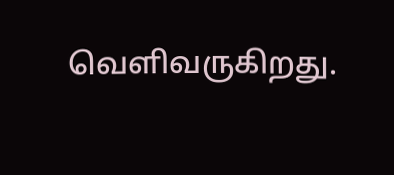வெளிவருகிறது.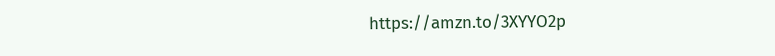https://amzn.to/3XYYO2p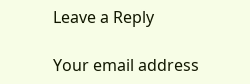Leave a Reply

Your email address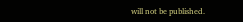will not be published.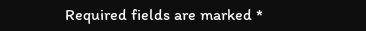Required fields are marked *